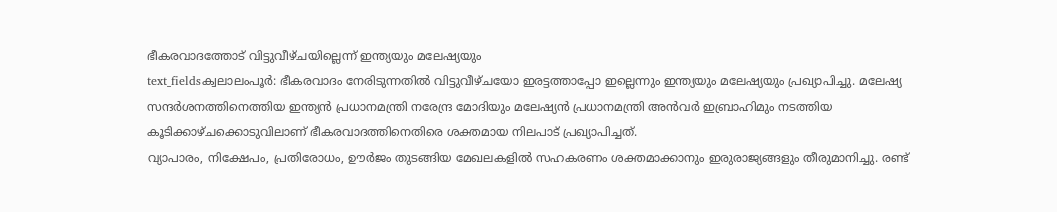ഭീകരവാദത്തോട് വിട്ടുവീഴ്ചയില്ലെന്ന് ഇന്ത്യയും മലേഷ്യയും
text_fieldsക്വലാലംപൂർ: ഭീകരവാദം നേരിടുന്നതിൽ വിട്ടുവീഴ്ചയോ ഇരട്ടത്താപ്പോ ഇല്ലെന്നും ഇന്ത്യയും മലേഷ്യയും പ്രഖ്യാപിച്ചു. മലേഷ്യ സന്ദർശനത്തിനെത്തിയ ഇന്ത്യൻ പ്രധാനമന്ത്രി നരേന്ദ്ര മോദിയും മലേഷ്യൻ പ്രധാനമന്ത്രി അൻവർ ഇബ്രാഹിമും നടത്തിയ കൂടിക്കാഴ്ചക്കൊടുവിലാണ് ഭീകരവാദത്തിനെതിരെ ശക്തമായ നിലപാട് പ്രഖ്യാപിച്ചത്.
വ്യാപാരം, നിക്ഷേപം, പ്രതിരോധം, ഊർജം തുടങ്ങിയ മേഖലകളിൽ സഹകരണം ശക്തമാക്കാനും ഇരുരാജ്യങ്ങളും തീരുമാനിച്ചു. രണ്ട്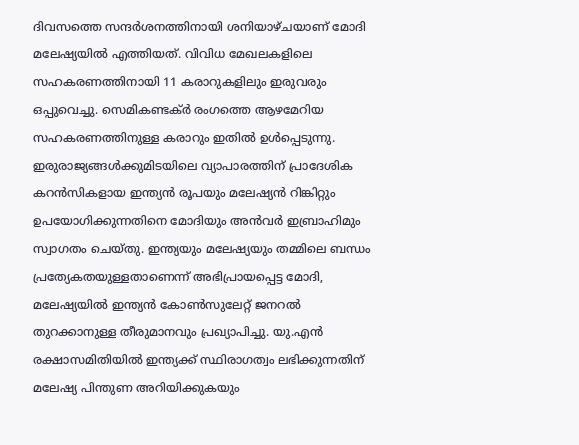ദിവസത്തെ സന്ദർശനത്തിനായി ശനിയാഴ്ചയാണ് മോദി മലേഷ്യയിൽ എത്തിയത്. വിവിധ മേഖലകളിലെ സഹകരണത്തിനായി 11 കരാറുകളിലും ഇരുവരും ഒപ്പുവെച്ചു. സെമികണ്ടക്ർ രംഗത്തെ ആഴമേറിയ സഹകരണത്തിനുള്ള കരാറും ഇതിൽ ഉൾപ്പെടുന്നു.
ഇരുരാജ്യങ്ങൾക്കുമിടയിലെ വ്യാപാരത്തിന് പ്രാദേശിക കറൻസികളായ ഇന്ത്യൻ രൂപയും മലേഷ്യൻ റിങ്കിറ്റും ഉപയോഗിക്കുന്നതിനെ മോദിയും അൻവർ ഇബ്രാഹിമും സ്വാഗതം ചെയ്തു. ഇന്ത്യയും മലേഷ്യയും തമ്മിലെ ബന്ധം പ്രത്യേകതയുള്ളതാണെന്ന് അഭിപ്രായപ്പെട്ട മോദി, മലേഷ്യയിൽ ഇന്ത്യൻ കോൺസുലേറ്റ് ജനറൽ തുറക്കാനുള്ള തീരുമാനവും പ്രഖ്യാപിച്ചു. യു.എൻ രക്ഷാസമിതിയിൽ ഇന്ത്യക്ക് സ്ഥിരാഗത്വം ലഭിക്കുന്നതിന് മലേഷ്യ പിന്തുണ അറിയിക്കുകയും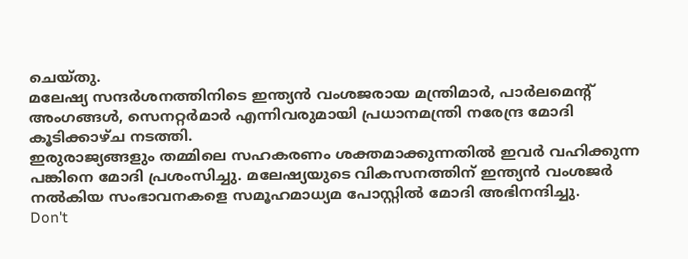ചെയ്തു.
മലേഷ്യ സന്ദർശനത്തിനിടെ ഇന്ത്യൻ വംശജരായ മന്ത്രിമാർ, പാർലമെന്റ് അംഗങ്ങൾ, സെനറ്റർമാർ എന്നിവരുമായി പ്രധാനമന്ത്രി നരേന്ദ്ര മോദി കൂടിക്കാഴ്ച നടത്തി.
ഇരുരാജ്യങ്ങളും തമ്മിലെ സഹകരണം ശക്തമാക്കുന്നതിൽ ഇവർ വഹിക്കുന്ന പങ്കിനെ മോദി പ്രശംസിച്ചു. മലേഷ്യയുടെ വികസനത്തിന് ഇന്ത്യൻ വംശജർ നൽകിയ സംഭാവനകളെ സമൂഹമാധ്യമ പോസ്റ്റിൽ മോദി അഭിനന്ദിച്ചു.
Don't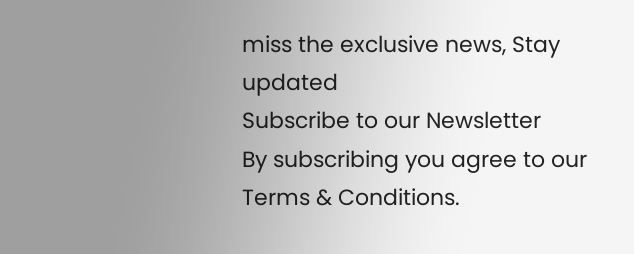miss the exclusive news, Stay updated
Subscribe to our Newsletter
By subscribing you agree to our Terms & Conditions.